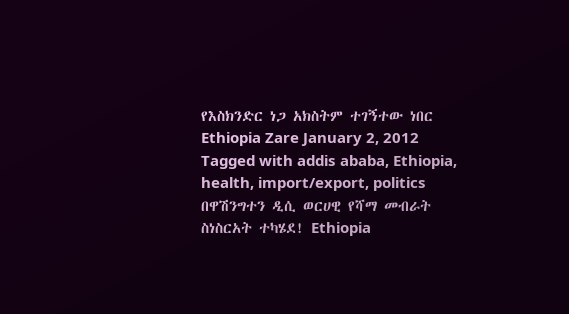የእስክንድር ነጋ አክስትም ተገኝተው ነበር Ethiopia Zare January 2, 2012 Tagged with addis ababa, Ethiopia, health, import/export, politics በዋሽንግተን ዲሲ ወርሀዊ የሻማ መብራት ስነስርአት ተካሄደ! Ethiopia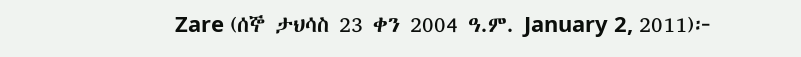Zare (ሰኞ ታህሳስ 23 ቀን 2004 ዓ.ም. January 2, 2011)፦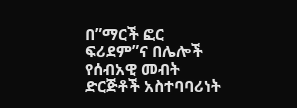በ”ማርች ፎር ፍሪደም”ና በሌሎች የሰብአዊ መብት ድርጅቶች አስተባባሪነት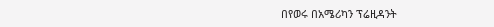በየወሩ በአሜሪካን ፕሬዚዳንት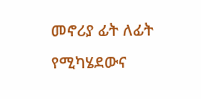መኖሪያ ፊት ለፊት የሚካሄደውና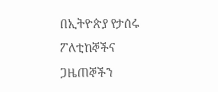በኢትዮጵያ የታሰሩ ፖለቲከኞችና ጋዜጠኞችን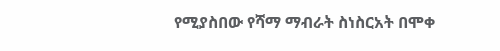የሚያስበው የሻማ ማብራት ስነስርአት በሞቀ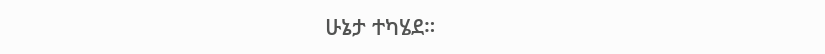ሁኔታ ተካሄደ።